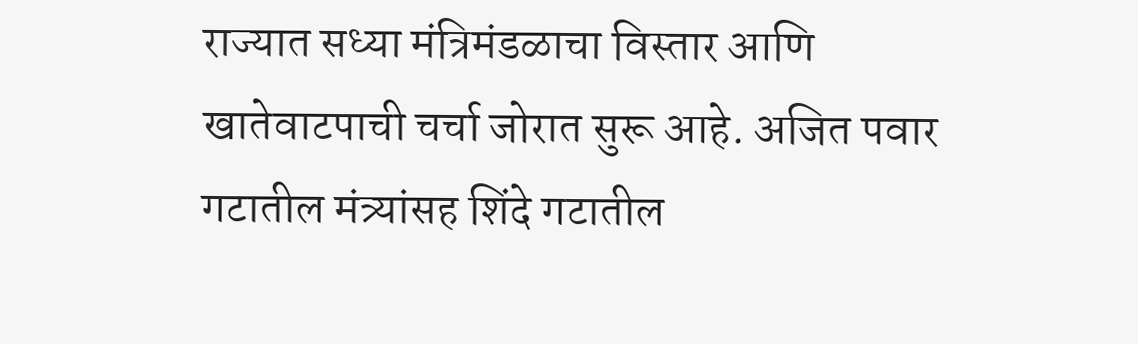राज्यात सध्या मंत्रिमंडळाचा विस्तार आणि खातेवाटपाची चर्चा जोरात सुरू आहे. अजित पवार गटातील मंत्र्यांसह शिंदे गटातील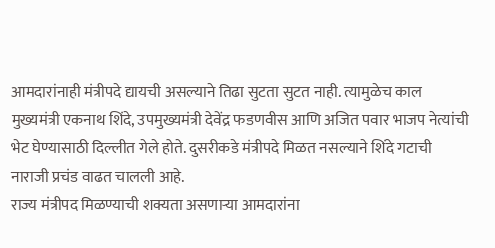आमदारांनाही मंत्रीपदे द्यायची असल्याने तिढा सुटता सुटत नाही. त्यामुळेच काल मुख्यमंत्री एकनाथ शिंदे, उपमुख्यमंत्री देवेंद्र फडणवीस आणि अजित पवार भाजप नेत्यांची भेट घेण्यासाठी दिल्लीत गेले होते. दुसरीकडे मंत्रीपदे मिळत नसल्याने शिंदे गटाची नाराजी प्रचंड वाढत चालली आहे.
राज्य मंत्रीपद मिळण्याची शक्यता असणाऱ्या आमदारांना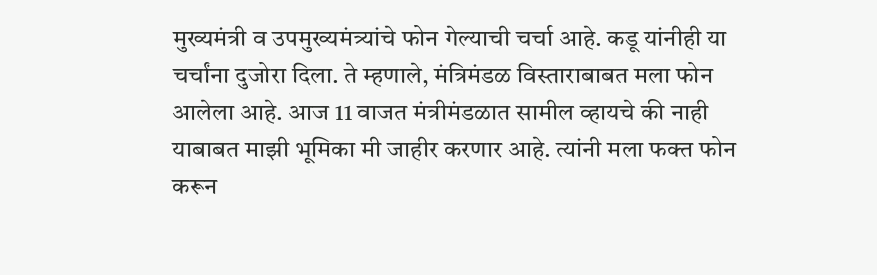मुख्यमंत्री व उपमुख्यमंत्र्यांचे फोन गेल्याची चर्चा आहे. कडू यांनीही या चर्चांना दुजोरा दिला. ते म्हणाले, मंत्रिमंडळ विस्ताराबाबत मला फोन आलेला आहे. आज 11 वाजत मंत्रीमंडळात सामील व्हायचे की नाही याबाबत माझी भूमिका मी जाहीर करणार आहे. त्यांनी मला फक्त फोन करून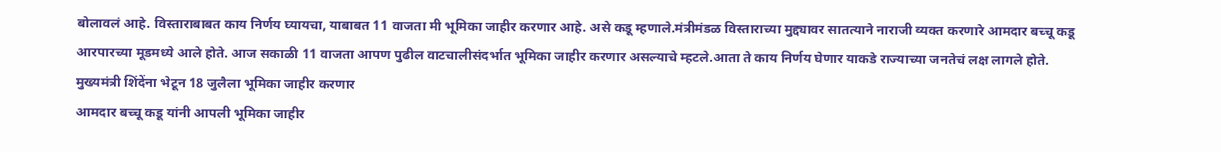बोलावलं आहे. विस्ताराबाबत काय निर्णय घ्यायचा, याबाबत 11 वाजता मी भूमिका जाहीर करणार आहे. असे कडू म्हणाले.मंत्रीमंडळ विस्ताराच्या मुद्द्यावर सातत्याने नाराजी व्यक्त करणारे आमदार बच्चू कडू आरपारच्या मूडमध्ये आले होते. आज सकाळी 11 वाजता आपण पुढील वाटचालीसंदर्भात भूमिका जाहीर करणार असल्याचे म्हटले.आता ते काय निर्णय घेणार याकडे राज्याच्या जनतेचं लक्ष लागले होते.
मुख्यमंत्री शिंदेंना भेटून 18 जुलैला भूमिका जाहीर करणार
आमदार बच्चू कडू यांनी आपली भूमिका जाहीर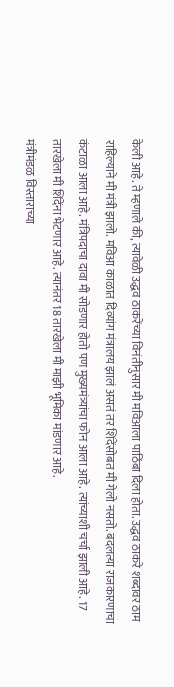केली आहे. ते म्हणाले की, त्यावेळी उद्धव ठाकरेंच्या विनंतीनुसार मी मविआला पाठिंबा दिला होता. उद्धव ठाकरे शब्दावर ठाम राहिल्याने मी मंत्री झालो. मविआ काळात दिव्यांग मंत्रालय झालं असतं तर शिंदेंसोबत मी गेलो नसतो. बदलत्या राजकारणाचा कंटाळा आला आहे. मंत्रिपदाचा दावा मी सोडणार होतो पण मुख्यमंत्र्यांचा फोन आला आहे. त्यांच्याशी चर्चा झाली आहे. 17 तारखेला मी शिंदेंना भेटणार आहे. त्यानंतर 18 तारखेला मी माझी भूमिका मांडणार आहे.
मंत्रीमंडळ विस्ताराच्या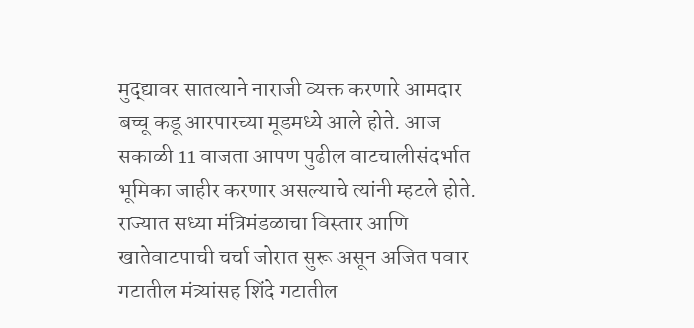मुद्द्यावर सातत्याने नाराजी व्यक्त करणारे आमदार बच्चू कडू आरपारच्या मूडमध्ये आले होते. आज सकाळी 11 वाजता आपण पुढील वाटचालीसंदर्भात भूमिका जाहीर करणार असल्याचे त्यांनी म्हटले होते. राज्यात सध्या मंत्रिमंडळाचा विस्तार आणि खातेवाटपाची चर्चा जोरात सुरू असून अजित पवार गटातील मंत्र्यांसह शिंदे गटातील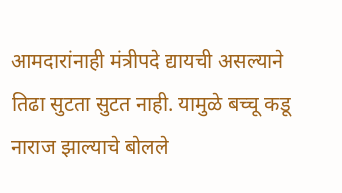आमदारांनाही मंत्रीपदे द्यायची असल्याने तिढा सुटता सुटत नाही. यामुळे बच्चू कडू नाराज झाल्याचे बोलले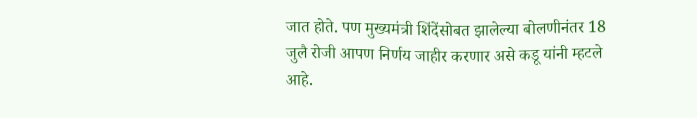जात होते. पण मुख्यमंत्री शिंदेंसोबत झालेल्या बोलणीनंतर 18 जुलै रोजी आपण निर्णय जाहीर करणार असे कडू यांनी म्हटले आहे.